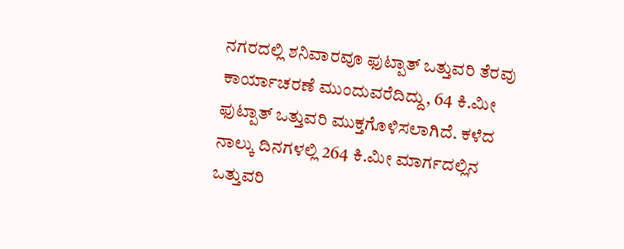ನಗರದಲ್ಲಿ ಶನಿವಾರವೂ ಫುಟ್ಪಾತ್ ಒತ್ತುವರಿ ತೆರವು ಕಾರ್ಯಾಚರಣೆ ಮುಂದುವರೆದಿದ್ದು, 64 ಕಿ.ಮೀ ಫುಟ್ಪಾತ್ ಒತ್ತುವರಿ ಮುಕ್ತಗೊಳಿಸಲಾಗಿದೆ. ಕಳೆದ ನಾಲ್ಕು ದಿನಗಳಲ್ಲಿ 264 ಕಿ.ಮೀ ಮಾರ್ಗದಲ್ಲಿನ ಒತ್ತುವರಿ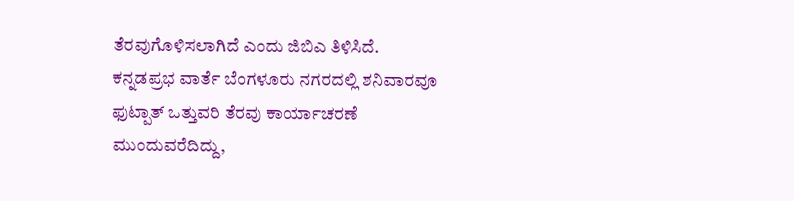ತೆರವುಗೊಳಿಸಲಾಗಿದೆ ಎಂದು ಜಿಬಿಎ ತಿಳಿಸಿದೆ.
ಕನ್ನಡಪ್ರಭ ವಾರ್ತೆ ಬೆಂಗಳೂರು ನಗರದಲ್ಲಿ ಶನಿವಾರವೂ ಫುಟ್ಪಾತ್ ಒತ್ತುವರಿ ತೆರವು ಕಾರ್ಯಾಚರಣೆ ಮುಂದುವರೆದಿದ್ದು,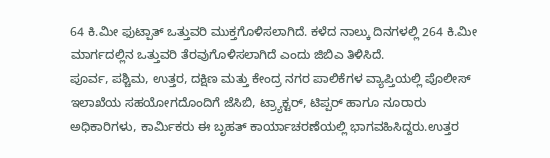64 ಕಿ.ಮೀ ಫುಟ್ಪಾತ್ ಒತ್ತುವರಿ ಮುಕ್ತಗೊಳಿಸಲಾಗಿದೆ. ಕಳೆದ ನಾಲ್ಕು ದಿನಗಳಲ್ಲಿ 264 ಕಿ.ಮೀ ಮಾರ್ಗದಲ್ಲಿನ ಒತ್ತುವರಿ ತೆರವುಗೊಳಿಸಲಾಗಿದೆ ಎಂದು ಜಿಬಿಎ ತಿಳಿಸಿದೆ.
ಪೂರ್ವ, ಪಶ್ಚಿಮ, ಉತ್ತರ, ದಕ್ಷಿಣ ಮತ್ತು ಕೇಂದ್ರ ನಗರ ಪಾಲಿಕೆಗಳ ವ್ಯಾಪ್ತಿಯಲ್ಲಿ ಪೊಲೀಸ್ ಇಲಾಖೆಯ ಸಹಯೋಗದೊಂದಿಗೆ ಜೆಸಿಬಿ, ಟ್ರ್ಯಾಕ್ಟರ್, ಟಿಪ್ಪರ್ ಹಾಗೂ ನೂರಾರು ಅಧಿಕಾರಿಗಳು, ಕಾರ್ಮಿಕರು ಈ ಬೃಹತ್ ಕಾರ್ಯಾಚರಣೆಯಲ್ಲಿ ಭಾಗವಹಿಸಿದ್ದರು.ಉತ್ತರ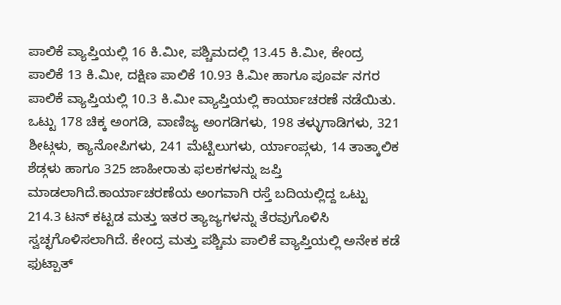ಪಾಲಿಕೆ ವ್ಯಾಪ್ತಿಯಲ್ಲಿ 16 ಕಿ.ಮೀ, ಪಶ್ಚಿಮದಲ್ಲಿ 13.45 ಕಿ.ಮೀ, ಕೇಂದ್ರ ಪಾಲಿಕೆ 13 ಕಿ.ಮೀ, ದಕ್ಷಿಣ ಪಾಲಿಕೆ 10.93 ಕಿ.ಮೀ ಹಾಗೂ ಪೂರ್ವ ನಗರ ಪಾಲಿಕೆ ವ್ಯಾಪ್ತಿಯಲ್ಲಿ 10.3 ಕಿ.ಮೀ ವ್ಯಾಪ್ತಿಯಲ್ಲಿ ಕಾರ್ಯಾಚರಣೆ ನಡೆಯಿತು. ಒಟ್ಟು 178 ಚಿಕ್ಕ ಅಂಗಡಿ, ವಾಣಿಜ್ಯ ಅಂಗಡಿಗಳು, 198 ತಳ್ಳುಗಾಡಿಗಳು, 321 ಶೀಟ್ಗಳು, ಕ್ಯಾನೋಪಿಗಳು, 241 ಮೆಟ್ಟಿಲುಗಳು, ರ್ಯಾಂಪ್ಗಳು, 14 ತಾತ್ಕಾಲಿಕ ಶೆಡ್ಗಳು ಹಾಗೂ 325 ಜಾಹೀರಾತು ಫಲಕಗಳನ್ನು ಜಪ್ತಿ ಮಾಡಲಾಗಿದೆ.ಕಾರ್ಯಾಚರಣೆಯ ಅಂಗವಾಗಿ ರಸ್ತೆ ಬದಿಯಲ್ಲಿದ್ದ ಒಟ್ಟು 214.3 ಟನ್ ಕಟ್ಟಡ ಮತ್ತು ಇತರ ತ್ಯಾಜ್ಯಗಳನ್ನು ತೆರವುಗೊಳಿಸಿ ಸ್ವಚ್ಛಗೊಳಿಸಲಾಗಿದೆ. ಕೇಂದ್ರ ಮತ್ತು ಪಶ್ಚಿಮ ಪಾಲಿಕೆ ವ್ಯಾಪ್ತಿಯಲ್ಲಿ ಅನೇಕ ಕಡೆ ಫುಟ್ಪಾತ್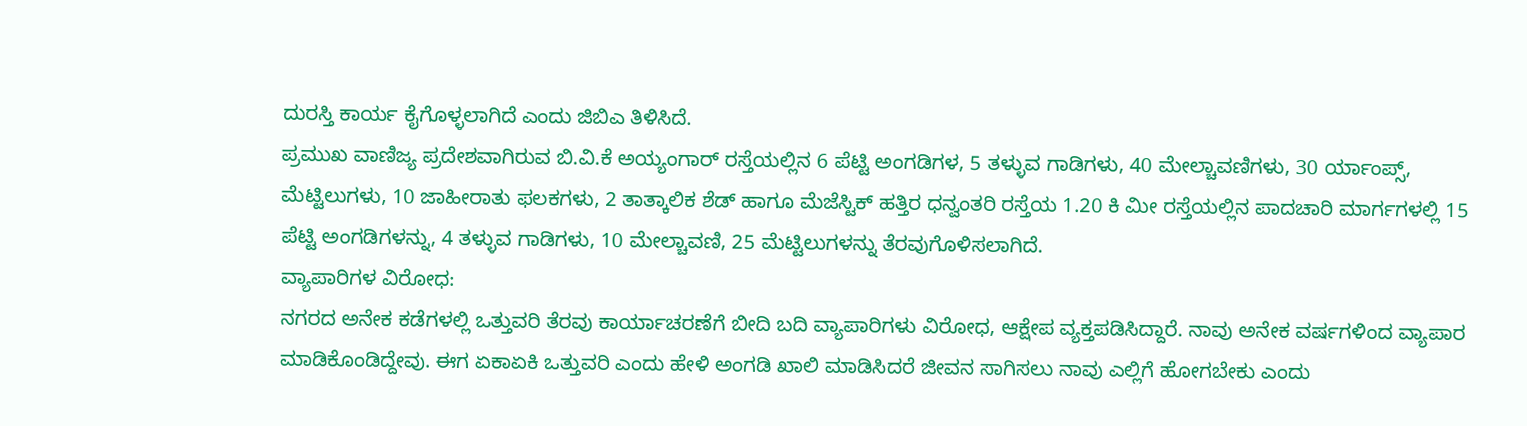ದುರಸ್ತಿ ಕಾರ್ಯ ಕೈಗೊಳ್ಳಲಾಗಿದೆ ಎಂದು ಜಿಬಿಎ ತಿಳಿಸಿದೆ.
ಪ್ರಮುಖ ವಾಣಿಜ್ಯ ಪ್ರದೇಶವಾಗಿರುವ ಬಿ.ವಿ.ಕೆ ಅಯ್ಯಂಗಾರ್ ರಸ್ತೆಯಲ್ಲಿನ 6 ಪೆಟ್ಟಿ ಅಂಗಡಿಗಳ, 5 ತಳ್ಳುವ ಗಾಡಿಗಳು, 40 ಮೇಲ್ಚಾವಣಿಗಳು, 30 ರ್ಯಾಂಪ್ಸ್, ಮೆಟ್ಟಿಲುಗಳು, 10 ಜಾಹೀರಾತು ಫಲಕಗಳು, 2 ತಾತ್ಕಾಲಿಕ ಶೆಡ್ ಹಾಗೂ ಮೆಜೆಸ್ಟಿಕ್ ಹತ್ತಿರ ಧನ್ವಂತರಿ ರಸ್ತೆಯ 1.20 ಕಿ ಮೀ ರಸ್ತೆಯಲ್ಲಿನ ಪಾದಚಾರಿ ಮಾರ್ಗಗಳಲ್ಲಿ 15 ಪೆಟ್ಟಿ ಅಂಗಡಿಗಳನ್ನು, 4 ತಳ್ಳುವ ಗಾಡಿಗಳು, 10 ಮೇಲ್ಚಾವಣಿ, 25 ಮೆಟ್ಟಿಲುಗಳನ್ನು ತೆರವುಗೊಳಿಸಲಾಗಿದೆ.
ವ್ಯಾಪಾರಿಗಳ ವಿರೋಧ:
ನಗರದ ಅನೇಕ ಕಡೆಗಳಲ್ಲಿ ಒತ್ತುವರಿ ತೆರವು ಕಾರ್ಯಾಚರಣೆಗೆ ಬೀದಿ ಬದಿ ವ್ಯಾಪಾರಿಗಳು ವಿರೋಧ, ಆಕ್ಷೇಪ ವ್ಯಕ್ತಪಡಿಸಿದ್ದಾರೆ. ನಾವು ಅನೇಕ ವರ್ಷಗಳಿಂದ ವ್ಯಾಪಾರ ಮಾಡಿಕೊಂಡಿದ್ದೇವು. ಈಗ ಏಕಾಏಕಿ ಒತ್ತುವರಿ ಎಂದು ಹೇಳಿ ಅಂಗಡಿ ಖಾಲಿ ಮಾಡಿಸಿದರೆ ಜೀವನ ಸಾಗಿಸಲು ನಾವು ಎಲ್ಲಿಗೆ ಹೋಗಬೇಕು ಎಂದು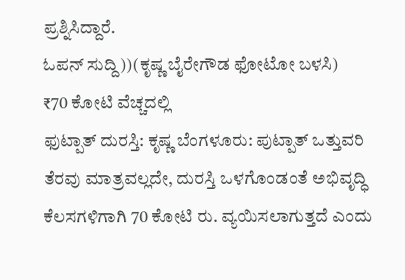ಪ್ರಶ್ನಿಸಿದ್ದಾರೆ.
ಓಪನ್ ಸುದ್ದಿ))(ಕೃಷ್ಣ ಬೈರೇಗೌಡ ಫೋಟೋ ಬಳಸಿ)
₹70 ಕೋಟಿ ವೆಚ್ಚದಲ್ಲಿ
ಫುಟ್ಪಾತ್ ದುರಸ್ತಿ: ಕೃಷ್ಣ ಬೆಂಗಳೂರು: ಪುಟ್ಪಾತ್ ಒತ್ತುವರಿ ತೆರವು ಮಾತ್ರವಲ್ಲದೇ, ದುರಸ್ತಿ ಒಳಗೊಂಡಂತೆ ಅಭಿವೃದ್ಧಿ ಕೆಲಸಗಳಿಗಾಗಿ 70 ಕೋಟಿ ರು. ವ್ಯಯಿಸಲಾಗುತ್ತದೆ ಎಂದು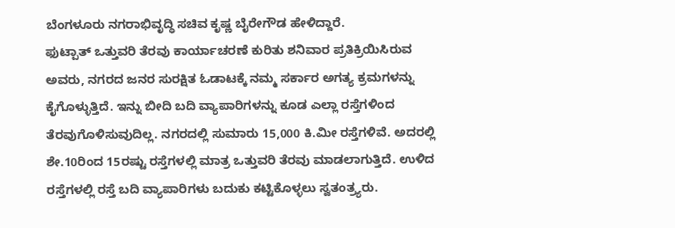ಬೆಂಗಳೂರು ನಗರಾಭಿವೃದ್ಧಿ ಸಚಿವ ಕೃಷ್ಣ ಬೈರೇಗೌಡ ಹೇಳಿದ್ದಾರೆ.
ಫುಟ್ಪಾತ್ ಒತ್ತುವರಿ ತೆರವು ಕಾರ್ಯಾಚರಣೆ ಕುರಿತು ಶನಿವಾರ ಪ್ರತಿಕ್ರಿಯಿಸಿರುವ ಅವರು, ನಗರದ ಜನರ ಸುರಕ್ಷಿತ ಓಡಾಟಕ್ಕೆ ನಮ್ಮ ಸರ್ಕಾರ ಅಗತ್ಯ ಕ್ರಮಗಳನ್ನು ಕೈಗೊಳ್ಳುತ್ತಿದೆ. ಇನ್ನು ಬೀದಿ ಬದಿ ವ್ಯಾಪಾರಿಗಳನ್ನು ಕೂಡ ಎಲ್ಲಾ ರಸ್ತೆಗಳಿಂದ ತೆರವುಗೊಳಿಸುವುದಿಲ್ಲ. ನಗರದಲ್ಲಿ ಸುಮಾರು 15,000 ಕಿ.ಮೀ ರಸ್ತೆಗಳಿವೆ. ಅದರಲ್ಲಿ ಶೇ.10ರಿಂದ 15ರಷ್ಟು ರಸ್ತೆಗಳಲ್ಲಿ ಮಾತ್ರ ಒತ್ತುವರಿ ತೆರವು ಮಾಡಲಾಗುತ್ತಿದೆ. ಉಳಿದ ರಸ್ತೆಗಳಲ್ಲಿ ರಸ್ತೆ ಬದಿ ವ್ಯಾಪಾರಿಗಳು ಬದುಕು ಕಟ್ಟಿಕೊಳ್ಳಲು ಸ್ವತಂತ್ರ್ಯರು.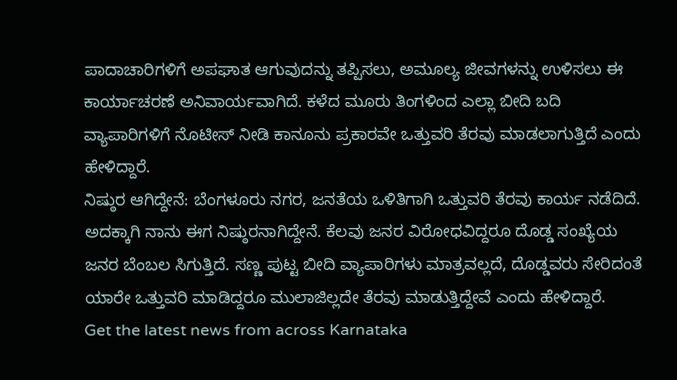ಪಾದಾಚಾರಿಗಳಿಗೆ ಅಪಘಾತ ಆಗುವುದನ್ನು ತಪ್ಪಿಸಲು, ಅಮೂಲ್ಯ ಜೀವಗಳನ್ನು ಉಳಿಸಲು ಈ ಕಾರ್ಯಾಚರಣೆ ಅನಿವಾರ್ಯವಾಗಿದೆ. ಕಳೆದ ಮೂರು ತಿಂಗಳಿಂದ ಎಲ್ಲಾ ಬೀದಿ ಬದಿ ವ್ಯಾಪಾರಿಗಳಿಗೆ ನೊಟೀಸ್ ನೀಡಿ ಕಾನೂನು ಪ್ರಕಾರವೇ ಒತ್ತುವರಿ ತೆರವು ಮಾಡಲಾಗುತ್ತಿದೆ ಎಂದು ಹೇಳಿದ್ದಾರೆ.
ನಿಷ್ಠುರ ಆಗಿದ್ದೇನೆ: ಬೆಂಗಳೂರು ನಗರ, ಜನತೆಯ ಒಳಿತಿಗಾಗಿ ಒತ್ತುವರಿ ತೆರವು ಕಾರ್ಯ ನಡೆದಿದೆ. ಅದಕ್ಕಾಗಿ ನಾನು ಈಗ ನಿಷ್ಠುರನಾಗಿದ್ದೇನೆ. ಕೆಲವು ಜನರ ವಿರೋಧವಿದ್ದರೂ ದೊಡ್ಡ ಸಂಖ್ಯೆಯ ಜನರ ಬೆಂಬಲ ಸಿಗುತ್ತಿದೆ. ಸಣ್ಣ ಪುಟ್ಟ ಬೀದಿ ವ್ಯಾಪಾರಿಗಳು ಮಾತ್ರವಲ್ಲದೆ, ದೊಡ್ಡವರು ಸೇರಿದಂತೆ ಯಾರೇ ಒತ್ತುವರಿ ಮಾಡಿದ್ದರೂ ಮುಲಾಜಿಲ್ಲದೇ ತೆರವು ಮಾಡುತ್ತಿದ್ದೇವೆ ಎಂದು ಹೇಳಿದ್ದಾರೆ.
Get the latest news from across Karnataka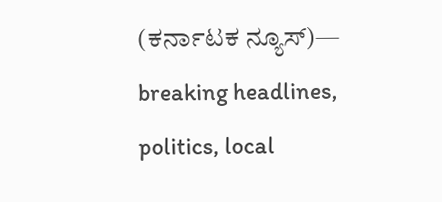(ಕರ್ನಾಟಕ ನ್ಯೂಸ್)— breaking headlines, politics, local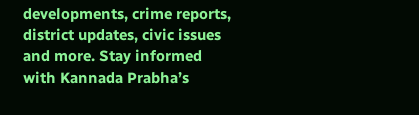developments, crime reports, district updates, civic issues and more. Stay informed with Kannada Prabha’s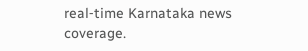real‑time Karnataka news coverage.